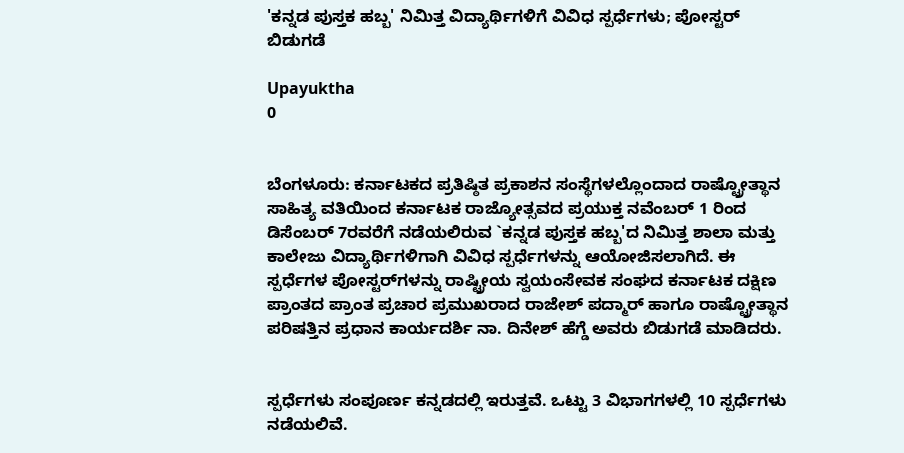'ಕನ್ನಡ ಪುಸ್ತಕ ಹಬ್ಬ' ನಿಮಿತ್ತ ವಿದ್ಯಾರ್ಥಿಗಳಿಗೆ ವಿವಿಧ ಸ್ಪರ್ಧೆಗಳು; ಪೋಸ್ಟರ್ ಬಿಡುಗಡೆ

Upayuktha
0


ಬೆಂಗಳೂರು: ಕರ್ನಾಟಕದ ಪ್ರತಿಷ್ಠಿತ ಪ್ರಕಾಶನ ಸಂಸ್ಥೆಗಳಲ್ಲೊಂದಾದ ರಾಷ್ಟ್ರೋತ್ಥಾನ ಸಾಹಿತ್ಯ ವತಿಯಿಂದ ಕರ್ನಾಟಕ ರಾಜ್ಯೋತ್ಸವದ ಪ್ರಯುಕ್ತ ನವೆಂಬರ್ 1 ರಿಂದ ಡಿಸೆಂಬರ್ 7ರವರೆಗೆ ನಡೆಯಲಿರುವ `ಕನ್ನಡ ಪುಸ್ತಕ ಹಬ್ಬ'ದ ನಿಮಿತ್ತ ಶಾಲಾ ಮತ್ತು ಕಾಲೇಜು ವಿದ್ಯಾರ್ಥಿಗಳಿಗಾಗಿ ವಿವಿಧ ಸ್ಪರ್ಧೆಗಳನ್ನು ಆಯೋಜಿಸಲಾಗಿದೆ. ಈ ಸ್ಪರ್ಧೆಗಳ ಪೋಸ್ಟರ್‌ಗಳನ್ನು ರಾಷ್ಟ್ರೀಯ ಸ್ವಯಂಸೇವಕ ಸಂಘದ ಕರ್ನಾಟಕ ದಕ್ಷಿಣ ಪ್ರಾಂತದ ಪ್ರಾಂತ ಪ್ರಚಾರ ಪ್ರಮುಖರಾದ ರಾಜೇಶ್ ಪದ್ಮಾರ್ ಹಾಗೂ ರಾಷ್ಟ್ರೋತ್ಥಾನ ಪರಿಷತ್ತಿನ ಪ್ರಧಾನ ಕಾರ್ಯದರ್ಶಿ ನಾ. ದಿನೇಶ್ ಹೆಗ್ಡೆ ಅವರು ಬಿಡುಗಡೆ ಮಾಡಿದರು.


ಸ್ಪರ್ಧೆಗಳು ಸಂಪೂರ್ಣ ಕನ್ನಡದಲ್ಲಿ ಇರುತ್ತವೆ. ಒಟ್ಟು 3 ವಿಭಾಗಗಳಲ್ಲಿ 10 ಸ್ಪರ್ಧೆಗಳು ನಡೆಯಲಿವೆ.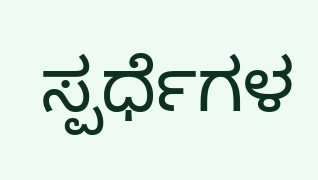ಸ್ಪರ್ಧೆಗಳ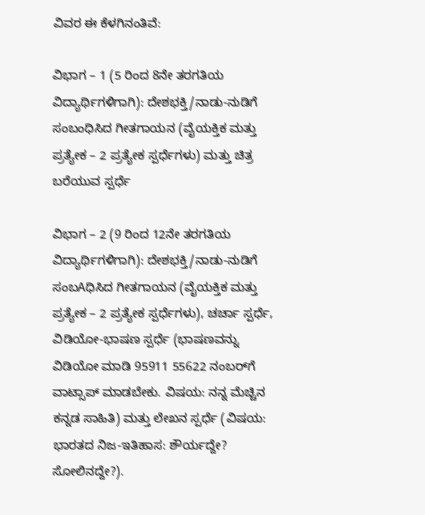ವಿವರ ಈ ಕೆಳಗಿನಂತಿವೆ:

ವಿಭಾಗ – 1 (5 ರಿಂದ 8ನೇ ತರಗತಿಯ ವಿದ್ಯಾರ್ಥಿಗಳಿಗಾಗಿ): ದೇಶಭಕ್ತಿ/ನಾಡು-ನುಡಿಗೆ ಸಂಬಂಧಿಸಿದ ಗೀತಗಾಯನ (ವೈಯಕ್ತಿಕ ಮತ್ತು ಪ್ರತ್ಯೇಕ – 2 ಪ್ರತ್ಯೇಕ ಸ್ಪರ್ಧೆಗಳು) ಮತ್ತು ಚಿತ್ರ ಬರೆಯುವ ಸ್ಪರ್ಧೆ

ವಿಭಾಗ – 2 (9 ರಿಂದ 12ನೇ ತರಗತಿಯ ವಿದ್ಯಾರ್ಥಿಗಳಿಗಾಗಿ): ದೇಶಭಕ್ತಿ/ನಾಡು-ನುಡಿಗೆ ಸಂಬAಧಿಸಿದ ಗೀತಗಾಯನ (ವೈಯಕ್ತಿಕ ಮತ್ತು ಪ್ರತ್ಯೇಕ – 2 ಪ್ರತ್ಯೇಕ ಸ್ಪರ್ಧೆಗಳು), ಚರ್ಚಾ ಸ್ಪರ್ಧೆ, ವಿಡಿಯೋ-ಭಾಷಣ ಸ್ಪರ್ಧೆ (ಭಾಷಣವನ್ನು ವಿಡಿಯೋ ಮಾಡಿ 95911 55622 ನಂಬರ್‌ಗೆ ವಾಟ್ಸಾಪ್ ಮಾಡಬೇಕು. ವಿಷಯ: ನನ್ನ ಮೆಚ್ಚಿನ ಕನ್ನಡ ಸಾಹಿತಿ) ಮತ್ತು ಲೇಖನ ಸ್ಪರ್ಧೆ (ವಿಷಯ: ಭಾರತದ ನಿಜ-ಇತಿಹಾಸ: ಶೌರ್ಯದ್ದೇ? ಸೋಲಿನದ್ದೇ?).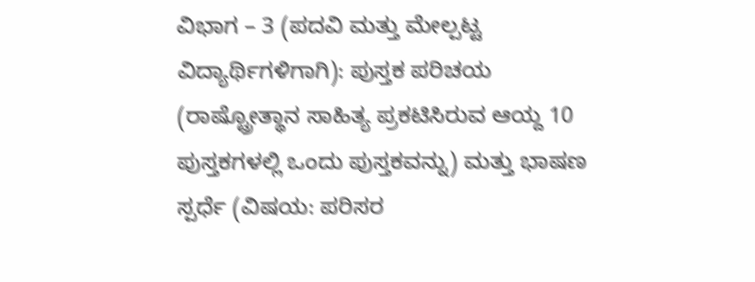ವಿಭಾಗ – 3 (ಪದವಿ ಮತ್ತು ಮೇಲ್ಪಟ್ಟ ವಿದ್ಯಾರ್ಥಿಗಳಿಗಾಗಿ): ಪುಸ್ತಕ ಪರಿಚಯ (ರಾಷ್ಟ್ರೋತ್ಥಾನ ಸಾಹಿತ್ಯ ಪ್ರಕಟಿಸಿರುವ ಆಯ್ದ 10 ಪುಸ್ತಕಗಳಲ್ಲಿ ಒಂದು ಪುಸ್ತಕವನ್ನು) ಮತ್ತು ಭಾಷಣ ಸ್ಪರ್ಧೆ (ವಿಷಯ: ಪರಿಸರ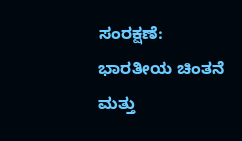ಸಂರಕ್ಷಣೆ: ಭಾರತೀಯ ಚಿಂತನೆ ಮತ್ತು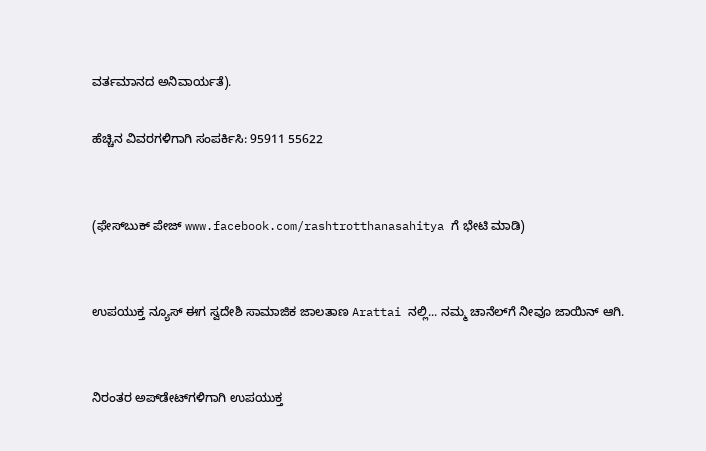ವರ್ತಮಾನದ ಅನಿವಾರ್ಯತೆ).

ಹೆಚ್ಚಿನ ವಿವರಗಳಿಗಾಗಿ ಸಂಪರ್ಕಿಸಿ: 95911 55622


(ಫೇಸ್‌ಬುಕ್ ಪೇಜ್ www.facebook.com/rashtrotthanasahitya ಗೆ ಭೇಟಿ ಮಾಡಿ)


ಉಪಯುಕ್ತ ನ್ಯೂಸ್ ಈಗ ಸ್ವದೇಶಿ ಸಾಮಾಜಿಕ ಜಾಲತಾಣ Arattai ನಲ್ಲಿ... ನಮ್ಮ ಚಾನೆಲ್‌ಗೆ ನೀವೂ ಜಾಯಿನ್ ಆಗಿ.


ನಿರಂತರ ಅಪ್‌ಡೇಟ್‌ಗಳಿಗಾಗಿ ಉಪಯುಕ್ತ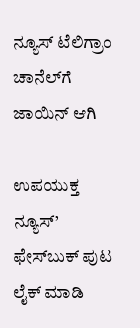ನ್ಯೂಸ್‌ ಟೆಲಿಗ್ರಾಂ ಚಾನೆಲ್‌ಗೆ ಜಾಯಿನ್‌ ಆಗಿ

ಉಪಯುಕ್ತ ನ್ಯೂಸ್‌’ ಫೇಸ್‌ಬುಕ್ ಪುಟ ಲೈಕ್ ಮಾಡಿ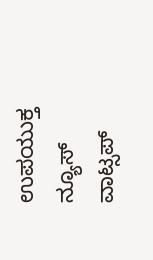ಉಪಯುಕ್ತ ನ್ಯೂಸ್‌ ವಾಟ್ಸಪ್‌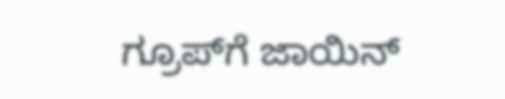ಗ್ರೂಪ್‌ಗೆ ಜಾಯಿನ್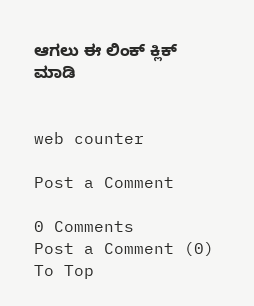ಆಗಲು ಈ ಲಿಂಕ್ ಕ್ಲಿಕ್ ಮಾಡಿ


web counter

Post a Comment

0 Comments
Post a Comment (0)
To Top